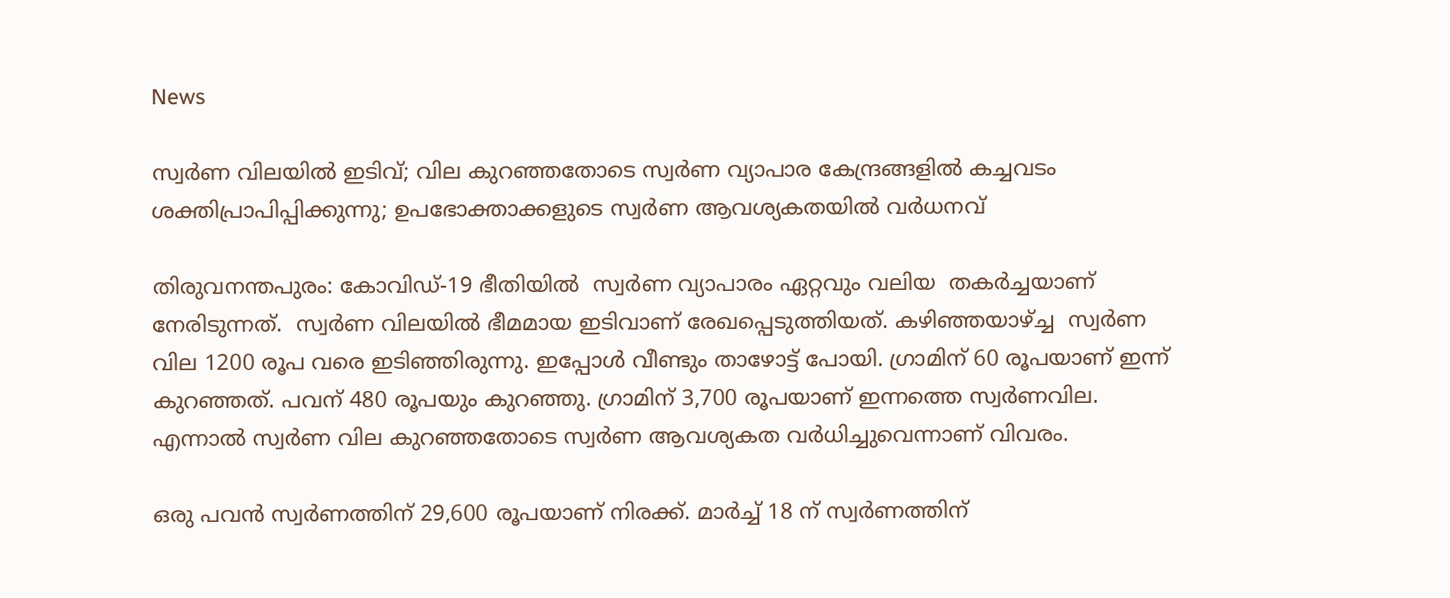News

സ്വര്‍ണ വിലയില്‍ ഇടിവ്; വില കുറഞ്ഞതോടെ സ്വര്‍ണ വ്യാപാര കേന്ദ്രങ്ങളില്‍ കച്ചവടം ശക്തിപ്രാപിപ്പിക്കുന്നു; ഉപഭോക്താക്കളുടെ സ്വര്‍ണ ആവശ്യകതയില്‍ വര്‍ധനവ്

തിരുവനന്തപുരം: കോവിഡ്-19 ഭീതിയില്‍  സ്വര്‍ണ വ്യാപാരം ഏറ്റവും വലിയ  തകര്‍ച്ചയാണ് നേരിടുന്നത്.  സ്വര്‍ണ വിലയില്‍ ഭീമമായ ഇടിവാണ് രേഖപ്പെടുത്തിയത്. കഴിഞ്ഞയാഴ്ച്ച  സ്വര്‍ണ വില 1200 രൂപ വരെ ഇടിഞ്ഞിരുന്നു. ഇപ്പോള്‍ വീണ്ടും താഴോട്ട് പോയി. ഗ്രാമിന് 60 രൂപയാണ് ഇന്ന് കുറഞ്ഞത്. പവന് 480 രൂപയും കുറഞ്ഞു. ഗ്രാമിന് 3,700 രൂപയാണ് ഇന്നത്തെ സ്വര്‍ണവില. എന്നാല്‍ സ്വര്‍ണ വില കുറഞ്ഞതോടെ സ്വര്‍ണ ആവശ്യകത വര്‍ധിച്ചുവെന്നാണ് വിവരം.

ഒരു പവന്‍ സ്വര്‍ണത്തിന് 29,600 രൂപയാണ് നിരക്ക്. മാര്‍ച്ച് 18 ന് സ്വര്‍ണത്തിന്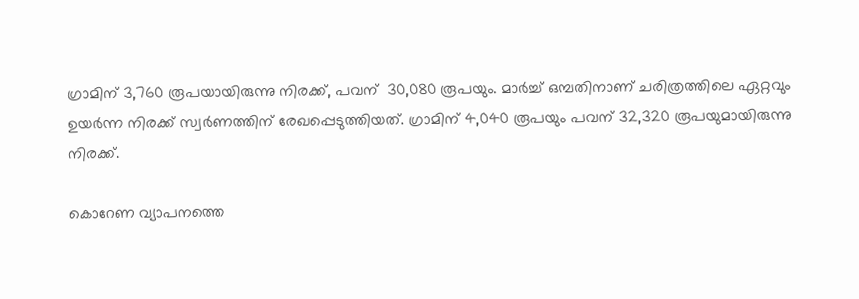ഗ്രാമിന് 3,760 രൂപയായിരുന്നു നിരക്ക്, പവന്  30,080 രൂപയും. മാര്‍ച്ച് ഒമ്പതിനാണ് ചരിത്രത്തിലെ ഏറ്റവും ഉയര്‍ന്ന നിരക്ക് സ്വര്‍ണത്തിന് രേഖപ്പെടുത്തിയത്. ഗ്രാമിന് 4,040 രൂപയും പവന് 32,320 രൂപയുമായിരുന്നു നിരക്ക്.

കൊറേണ വ്യാപനത്തെ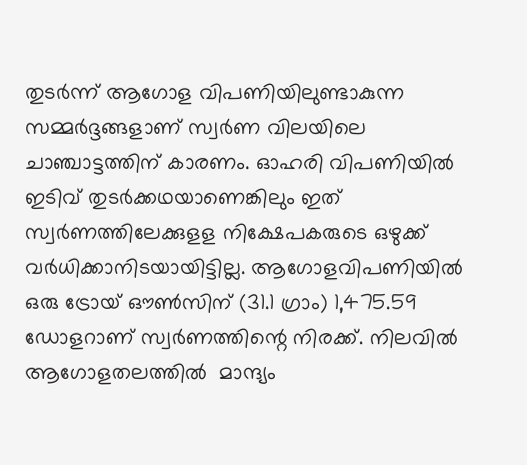തുടര്‍ന്ന് ആഗോള വിപണിയിലുണ്ടാകുന്ന സമ്മര്‍ദ്ദങ്ങളാണ് സ്വര്‍ണ വിലയിലെ ചാഞ്ചാട്ടത്തിന് കാരണം. ഓഹരി വിപണിയില്‍ ഇടിവ് തുടര്‍ക്കഥയാണെങ്കിലും ഇത് സ്വര്‍ണത്തിലേക്കുളള നിക്ഷേപകരുടെ ഒഴുക്ക് വര്‍ധിക്കാനിടയായിട്ടില്ല. ആഗോളവിപണിയില്‍ ഒരു ട്രോയ് ഔണ്‍സിന് (31.1 ഗ്രാം) 1,475.59 ഡോളറാണ് സ്വര്‍ണത്തിന്റെ നിരക്ക്. നിലവില്‍ ആഗോളതലത്തില്‍  മാന്ദ്യം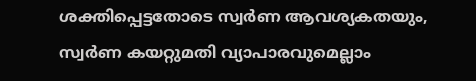ശക്തിപ്പെട്ടതോടെ സ്വര്‍ണ ആവശ്യകതയും, സ്വര്‍ണ കയറ്റുമതി വ്യാപാരവുമെല്ലാം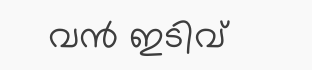വന്‍ ഇടിവ്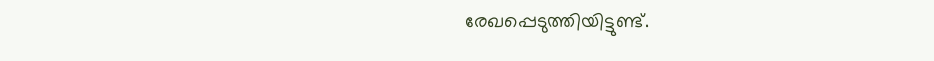രേഖപ്പെടുത്തിയിട്ടുണ്ട്.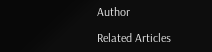Author

Related Articles